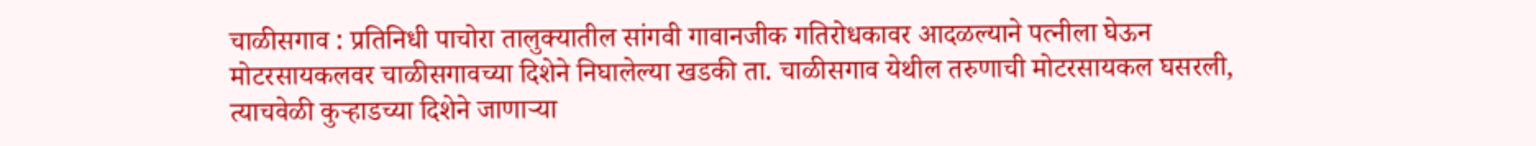चाळीसगाव : प्रतिनिधी पाचोरा तालुक्यातील सांगवी गावानजीक गतिरोधकावर आदळल्याने पत्नीला घेऊन मोटरसायकलवर चाळीसगावच्या दिशेने निघालेल्या खडकी ता. चाळीसगाव येथील तरुणाची मोटरसायकल घसरली, त्याचवेळी कुऱ्हाडच्या दिशेने जाणाऱ्या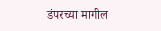डंपरच्या मागील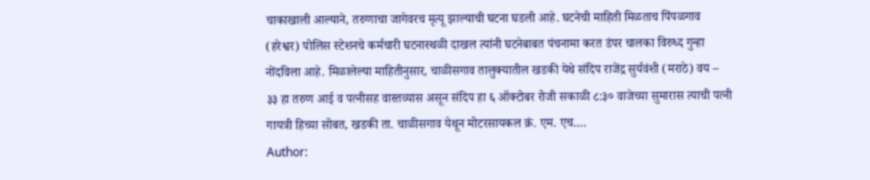चाकाखाली आल्याने, तरुणाचा जागेवरच मृत्यू झाल्याची घटना घडली आहे. घटनेची माहिती मिळताच पिंपळगाव (हरेश्वर) पोलिस स्टेशनचे कर्मचारी घटनास्थळी दाखल त्यांनी घटनेबाबत पंचनामा करत डंपर चालका विरुध्द गुन्हा नोंदविला आहे. मिळालेल्या माहितीनुसार, चाळीसगाव तालुक्यातील खडकी येथे संदिप राजेंद्र सुर्यवंशी (मराठे) वय – ३३ हा तरुण आई व पत्नीसह वास्तव्यास असून संदिप हा ६ ऑक्टोबर रोजी सकाळी ८:३० वाजेच्या सुमारास त्याची पत्नी गायत्री हिच्या सोबत, खडकी ता. चाळीसगाव येथून मोटरसायकल क्रं. एम. एच.…
Author: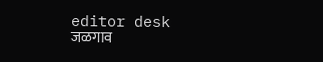editor desk
जळगाव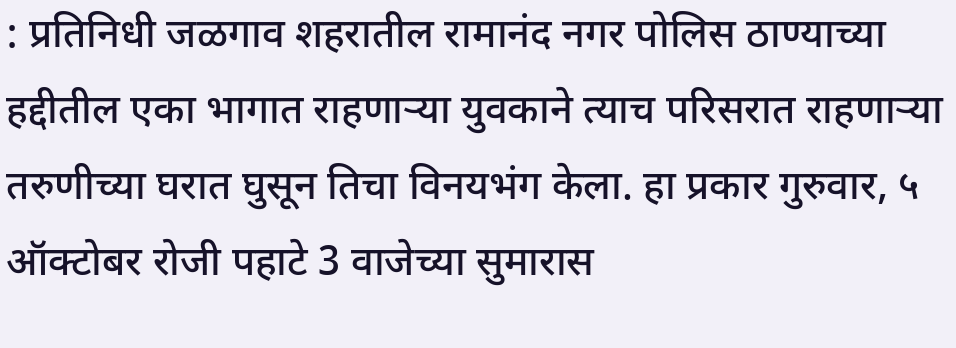: प्रतिनिधी जळगाव शहरातील रामानंद नगर पोलिस ठाण्याच्या हद्दीतील एका भागात राहणाऱ्या युवकाने त्याच परिसरात राहणाऱ्या तरुणीच्या घरात घुसून तिचा विनयभंग केला. हा प्रकार गुरुवार, ५ ऑक्टोबर रोजी पहाटे 3 वाजेच्या सुमारास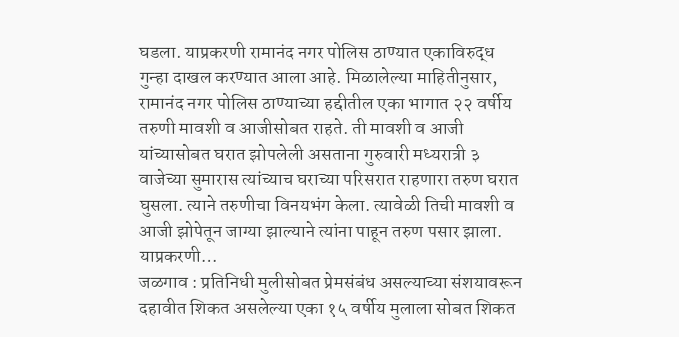घडला. याप्रकरणी रामानंद नगर पोलिस ठाण्यात एकाविरुद्ध गुन्हा दाखल करण्यात आला आहे. मिळालेल्या माहितीनुसार, रामानंद नगर पोलिस ठाण्याच्या हद्दीतील एका भागात २२ वर्षीय तरुणी मावशी व आजीसोबत राहते. ती मावशी व आजी यांच्यासोबत घरात झोपलेली असताना गुरुवारी मध्यरात्री ३ वाजेच्या सुमारास त्यांच्याच घराच्या परिसरात राहणारा तरुण घरात घुसला. त्याने तरुणीचा विनयभंग केला. त्यावेळी तिची मावशी व आजी झोपेतून जाग्या झाल्याने त्यांना पाहून तरुण पसार झाला. याप्रकरणी…
जळगाव : प्रतिनिधी मुलीसोबत प्रेमसंबंध असल्याच्या संशयावरून दहावीत शिकत असलेल्या एका १५ वर्षीय मुलाला सोबत शिकत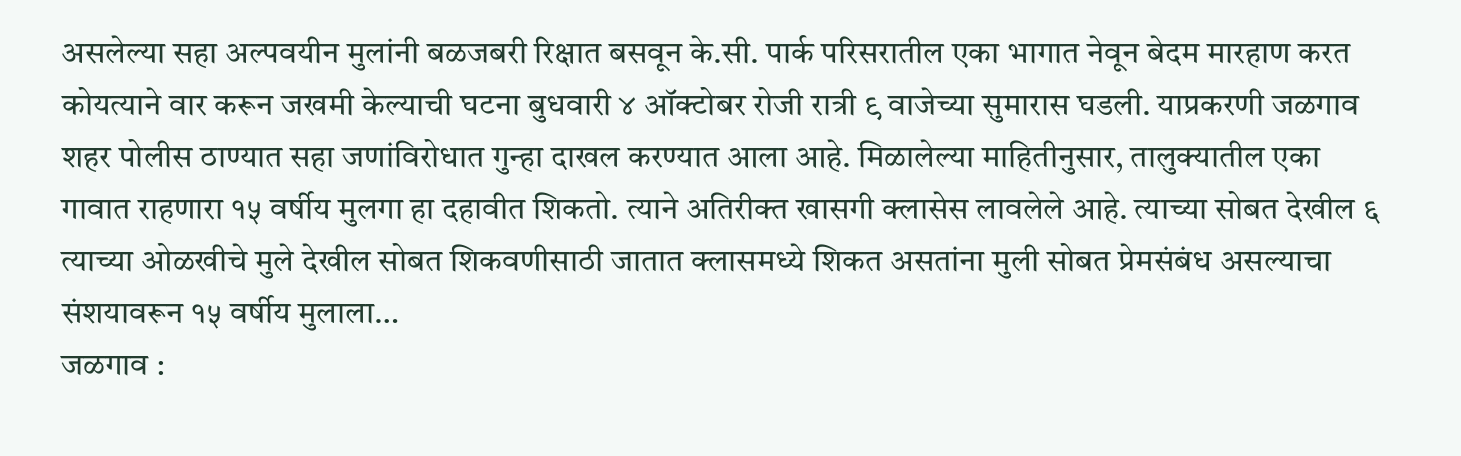असलेल्या सहा अल्पवयीन मुलांनी बळजबरी रिक्षात बसवून के.सी. पार्क परिसरातील एका भागात नेवून बेदम मारहाण करत कोयत्याने वार करून जखमी केल्याची घटना बुधवारी ४ ऑक्टोबर रोजी रात्री ९ वाजेच्या सुमारास घडली. याप्रकरणी जळगाव शहर पोलीस ठाण्यात सहा जणांविरोधात गुन्हा दाखल करण्यात आला आहे. मिळालेल्या माहितीनुसार, तालुक्यातील एका गावात राहणारा १५ वर्षीय मुलगा हा दहावीत शिकतो. त्याने अतिरीक्त खासगी क्लासेस लावलेले आहे. त्याच्या सोबत देखील ६ त्याच्या ओळखीचे मुले देखील सोबत शिकवणीसाठी जातात क्लासमध्ये शिकत असतांना मुली सोबत प्रेमसंबंध असल्याचा संशयावरून १५ वर्षीय मुलाला…
जळगाव :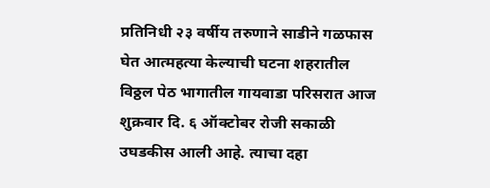प्रतिनिधी २३ वर्षीय तरुणाने साडीने गळफास घेत आत्महत्या केल्याची घटना शहरातील विठ्ठल पेठ भागातील गायवाडा परिसरात आज शुक्रवार दि. ६ ऑक्टोबर रोजी सकाळी उघडकीस आली आहे. त्याचा दहा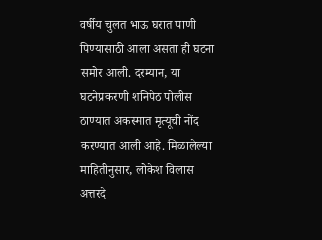वर्षीय चुलत भाऊ घरात पाणी पिण्यासाठी आला असता ही घटना समोर आली. दरम्यान, या घटनेप्रकरणी शनिपेठ पोलीस ठाण्यात अकस्मात मृत्यूची नोंद करण्यात आली आहे. मिळालेल्या माहितीनुसार, लोकेश विलास अत्तरदे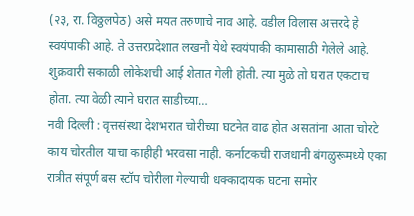(२३, रा. विठ्ठलपेठ) असे मयत तरुणाचे नाव आहे. वडील विलास अत्तरदे हे स्वयंपाकी आहे. ते उत्तरप्रदेशात लखनौ येथे स्वयंपाकी कामासाठी गेलेले आहे. शुक्रवारी सकाळी लोकेशची आई शेतात गेली होती. त्या मुळे तो घरात एकटाच होता. त्या वेळी त्याने घरात साडीच्या…
नवी दिल्ली : वृत्तसंस्था देशभरात चोरीच्या घटनेत वाढ होत असतांना आता चोरटे काय चोरतील याचा काहीही भरवसा नाही. कर्नाटकची राजधानी बंगळुरूमध्ये एका रात्रीत संपूर्ण बस स्टॉप चोरीला गेल्याची धक्कादायक घटना समोर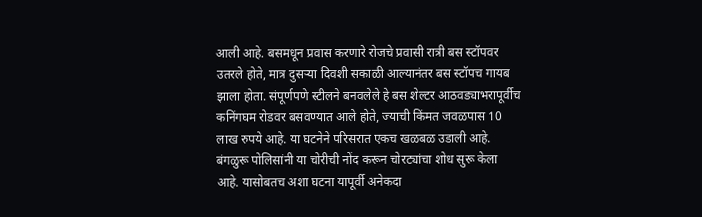आली आहे. बसमधून प्रवास करणारे रोजचे प्रवासी रात्री बस स्टॉपवर उतरले होते, मात्र दुसऱ्या दिवशी सकाळी आल्यानंतर बस स्टॉपच गायब झाला होता. संपूर्णपणे स्टीलने बनवलेले हे बस शेल्टर आठवड्याभरापूर्वीच कनिंगघम रोडवर बसवण्यात आले होते, ज्याची किंमत जवळपास 10 लाख रुपये आहे. या घटनेने परिसरात एकच खळबळ उडाली आहे. बंगळुरू पोलिसांनी या चोरीची नोंद करून चोरट्यांचा शोध सुरू केला आहे. यासोबतच अशा घटना यापूर्वी अनेकदा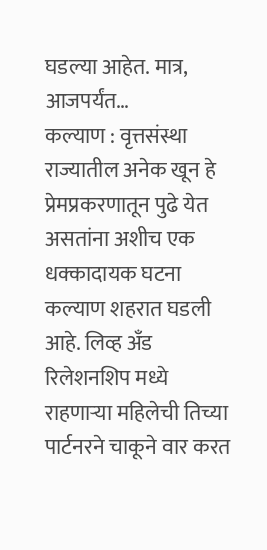घडल्या आहेत. मात्र, आजपर्यंत…
कल्याण : वृत्तसंस्था राज्यातील अनेक खून हे प्रेमप्रकरणातून पुढे येत असतांना अशीच एक धक्कादायक घटना कल्याण शहरात घडली आहे. लिव्ह अँड रिलेशनशिप मध्ये राहणाऱ्या महिलेची तिच्या पार्टनरने चाकूने वार करत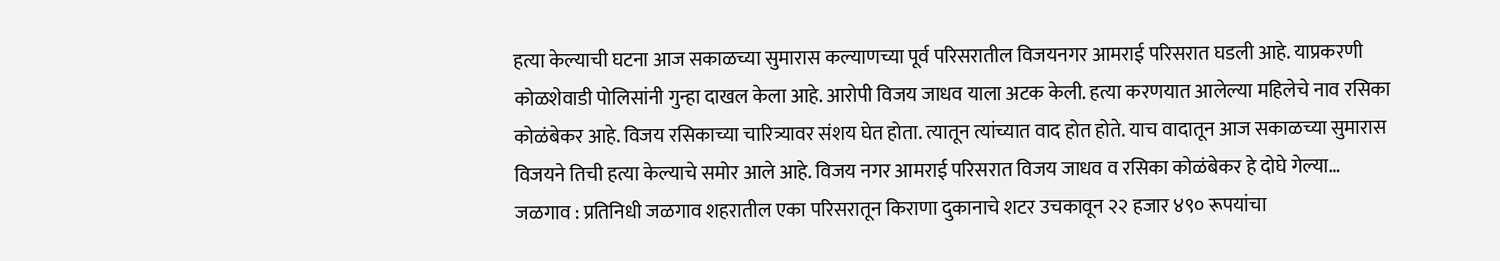हत्या केल्याची घटना आज सकाळच्या सुमारास कल्याणच्या पूर्व परिसरातील विजयनगर आमराई परिसरात घडली आहे. याप्रकरणी कोळशेवाडी पोलिसांनी गुन्हा दाखल केला आहे. आरोपी विजय जाधव याला अटक केली. हत्या करणयात आलेल्या महिलेचे नाव रसिका कोळंबेकर आहे. विजय रसिकाच्या चारित्र्यावर संशय घेत होता. त्यातून त्यांच्यात वाद होत होते. याच वादातून आज सकाळच्या सुमारास विजयने तिची हत्या केल्याचे समोर आले आहे. विजय नगर आमराई परिसरात विजय जाधव व रसिका कोळंबेकर हे दोघे गेल्या…
जळगाव : प्रतिनिधी जळगाव शहरातील एका परिसरातून किराणा दुकानाचे शटर उचकावून २२ हजार ४९० रूपयांचा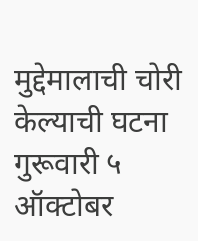मुद्देमालाची चोरी केल्याची घटना गुरूवारी ५ ऑक्टोबर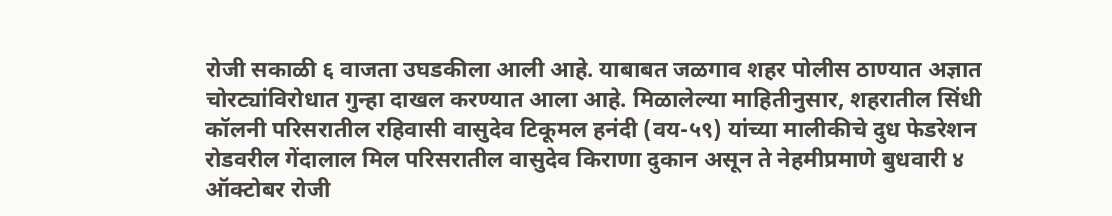रोजी सकाळी ६ वाजता उघडकीला आली आहे. याबाबत जळगाव शहर पोलीस ठाण्यात अज्ञात चोरट्यांविरोधात गुन्हा दाखल करण्यात आला आहे. मिळालेल्या माहितीनुसार, शहरातील सिंधी कॉलनी परिसरातील रहिवासी वासुदेव टिकूमल हनंदी (वय-५९) यांच्या मालीकीचे दुध फेडरेशन रोडवरील गेंदालाल मिल परिसरातील वासुदेव किराणा दुकान असून ते नेहमीप्रमाणे बुधवारी ४ ऑक्टोबर रोजी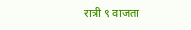रात्री ९ वाजता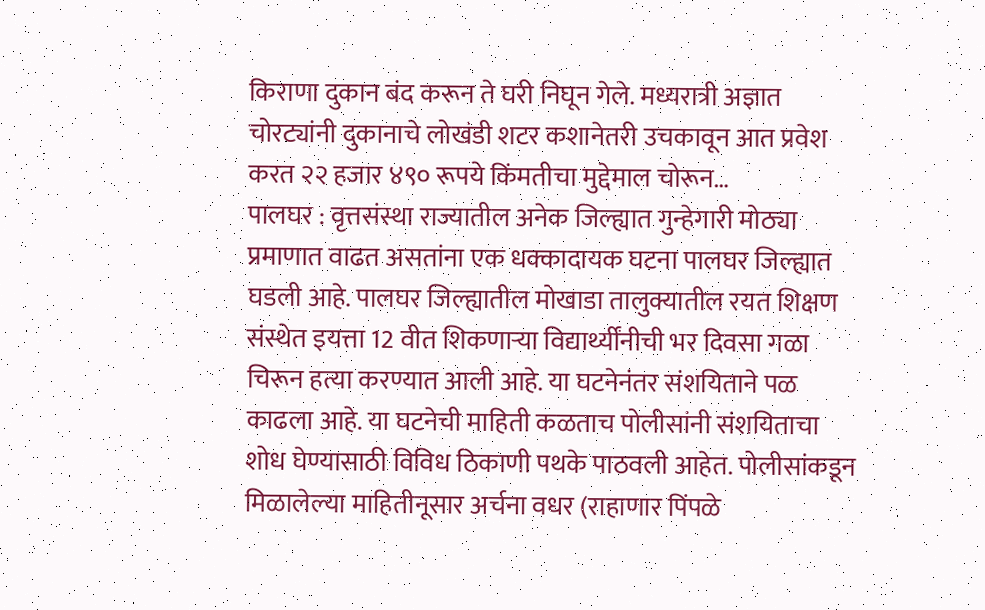किराणा दुकान बंद करून ते घरी निघून गेले. मध्यरात्री अज्ञात चोरट्यांनी दुकानाचे लोखंडी शटर कशानेतरी उचकावून आत प्रवेश करत २२ हजार ४९० रूपये किंमतीचा मुद्देमाल चोरून…
पालघर : वृत्तसंस्था राज्यातील अनेक जिल्ह्यात गुन्हेगारी मोठ्या प्रमाणात वाढत असतांना एक धक्कादायक घटना पालघर जिल्ह्यात घडली आहे. पालघर जिल्ह्यातील मोखाडा तालुक्यातील रयत शिक्षण संस्थेत इयत्ता 12 वीत शिकणाऱ्या विद्यार्थ्यींनीची भर दिवसा गळा चिरून हत्या करण्यात आली आहे. या घटनेनंतर संशयिताने पळ काढला आहे. या घटनेची माहिती कळताच पोलीसांनी संशयिताचा शोध घेण्यासाठी विविध ठिकाणी पथके पाठवली आहेत. पोलीसांकडून मिळालेल्या माहितीनूसार अर्चना वधर (राहाणार पिंपळे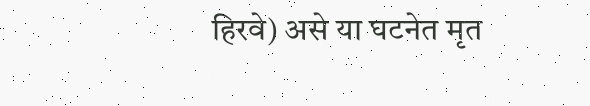हिरवे) असे या घटनेत मृत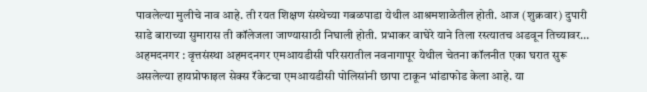पावलेल्या मुलीचे नाव आहे. ती रयत शिक्षण संस्थेच्या गबळपाडा येथील आश्रमशाळेतील होती. आज (शुक्रवार) दुपारी साडे बाराच्या सुमारास ती कॉलेजला जाण्यासाठी निघाली होती. प्रभाकर वाघेरे याने तिला रस्त्यातच अडवून तिच्यावर…
अहमदनगर : वृत्तसंस्था अहमदनगर एमआयडीसी परिसरातील नवनागापूर येथील चेतना कॉलनीत एका घरात सुरू असलेल्या हायप्रोफाइल सेक्स रॅकेटचा एमआयडीसी पोलिसांनी छापा टाकून भांडाफोड केला आहे. या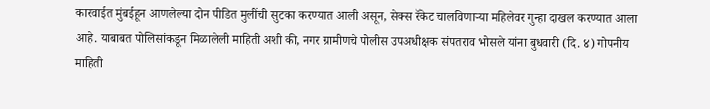कारवाईत मुंबईहून आणलेल्या दोन पीडित मुलींची सुटका करण्यात आली असून, सेक्स रॅकेट चालविणाऱ्या महिलेवर गुन्हा दाखल करण्यात आला आहे. याबाबत पोलिसांकडून मिळालेली माहिती अशी की, नगर ग्रामीणचे पोलीस उपअधीक्षक संपतराव भोसले यांना बुधवारी (दि. ४) गोपनीय माहिती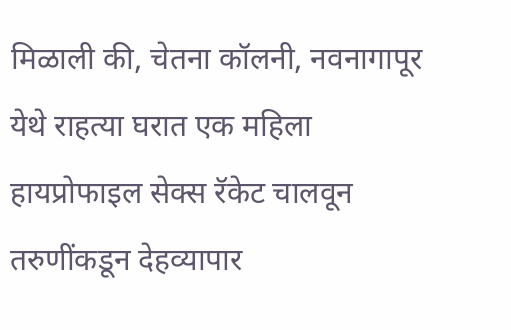मिळाली की, चेतना कॉलनी, नवनागापूर येथे राहत्या घरात एक महिला हायप्रोफाइल सेक्स रॅकेट चालवून तरुणींकडून देहव्यापार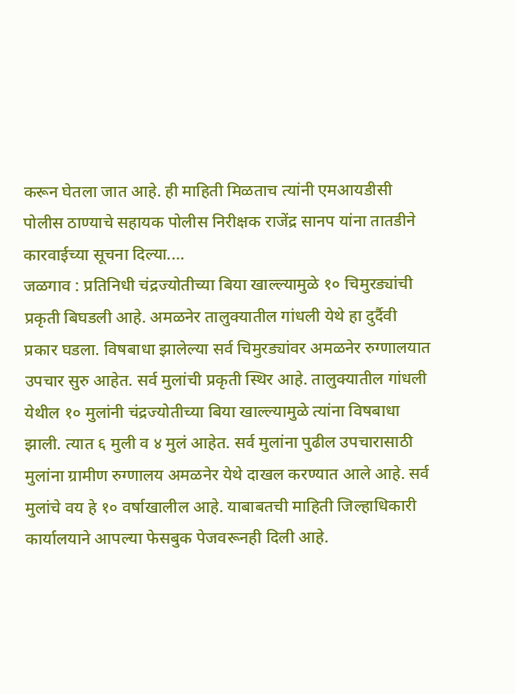करून घेतला जात आहे. ही माहिती मिळताच त्यांनी एमआयडीसी पोलीस ठाण्याचे सहायक पोलीस निरीक्षक राजेंद्र सानप यांना तातडीने कारवाईच्या सूचना दिल्या.…
जळगाव : प्रतिनिधी चंद्रज्योतीच्या बिया खाल्ल्यामुळे १० चिमुरड्यांची प्रकृती बिघडली आहे. अमळनेर तालुक्यातील गांधली येथे हा दुर्दैवी प्रकार घडला. विषबाधा झालेल्या सर्व चिमुरड्यांवर अमळनेर रुग्णालयात उपचार सुरु आहेत. सर्व मुलांची प्रकृती स्थिर आहे. तालुक्यातील गांधली येथील १० मुलांनी चंद्रज्योतीच्या बिया खाल्ल्यामुळे त्यांना विषबाधा झाली. त्यात ६ मुली व ४ मुलं आहेत. सर्व मुलांना पुढील उपचारासाठी मुलांना ग्रामीण रुग्णालय अमळनेर येथे दाखल करण्यात आले आहे. सर्व मुलांचे वय हे १० वर्षाखालील आहे. याबाबतची माहिती जिल्हाधिकारी कार्यालयाने आपल्या फेसबुक पेजवरूनही दिली आहे.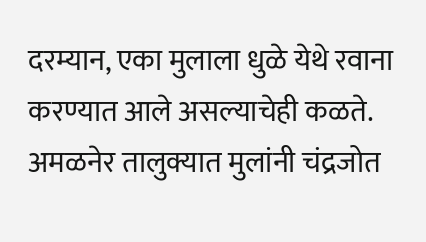दरम्यान, एका मुलाला धुळे येथे रवाना करण्यात आले असल्याचेही कळते. अमळनेर तालुक्यात मुलांनी चंद्रजोत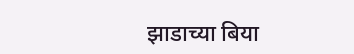झाडाच्या बिया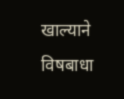खाल्याने विषबाधा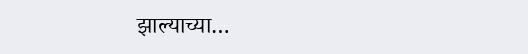झाल्याच्या…